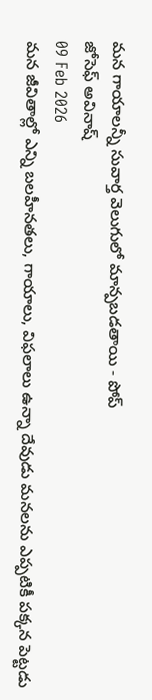మన గాయాలన్నీ సువార్త వెలుగులో మాన్పబడతాయి - పోప్
జోసెఫ్ అవినాష్
09 Feb 2026
మన జీవితాల్లో ఎన్ని బలహీనతలు, గాయాలు, విఫలాలు ఉన్నా దేవుడు మనలను ఎప్పటికీ పక్కన పెట్టడు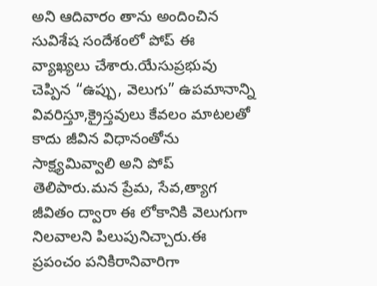అని ఆదివారం తాను అందించిన సువిశేష సందేశంలో పోప్ ఈ వ్యాఖ్యలు చేశారు.యేసుప్రభువు చెప్పిన “ఉప్పు, వెలుగు” ఉపమానాన్ని వివరిస్తూ,క్రైస్తవులు కేవలం మాటలతో కాదు జీవిన విధానంతోను సాక్ష్యమివ్వాలి అని పోప్ తెలిపారు.మన ప్రేమ, సేవ,త్యాగ జీవితం ద్వారా ఈ లోకానికి వెలుగుగా నిలవాలని పిలుపునిచ్చారు.ఈ ప్రపంచం పనికిరానివారిగా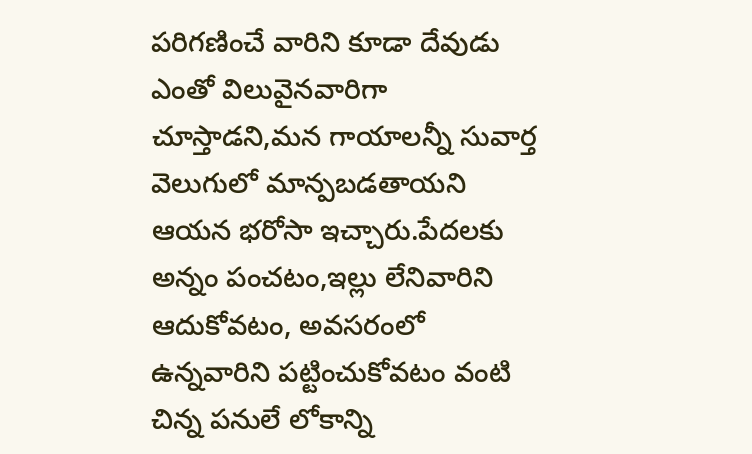పరిగణించే వారిని కూడా దేవుడు ఎంతో విలువైనవారిగా చూస్తాడని,మన గాయాలన్నీ సువార్త వెలుగులో మాన్పబడతాయని ఆయన భరోసా ఇచ్చారు.పేదలకు అన్నం పంచటం,ఇల్లు లేనివారిని ఆదుకోవటం, అవసరంలో ఉన్నవారిని పట్టించుకోవటం వంటి చిన్న పనులే లోకాన్ని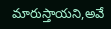మారుస్తాయని,అవే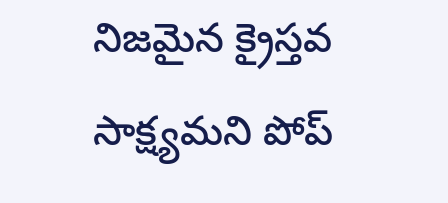నిజమైన క్రైస్తవ సాక్ష్యమని పోప్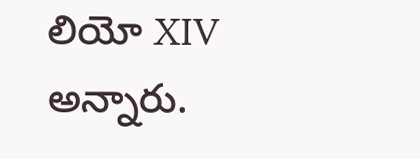లియో XIV అన్నారు.